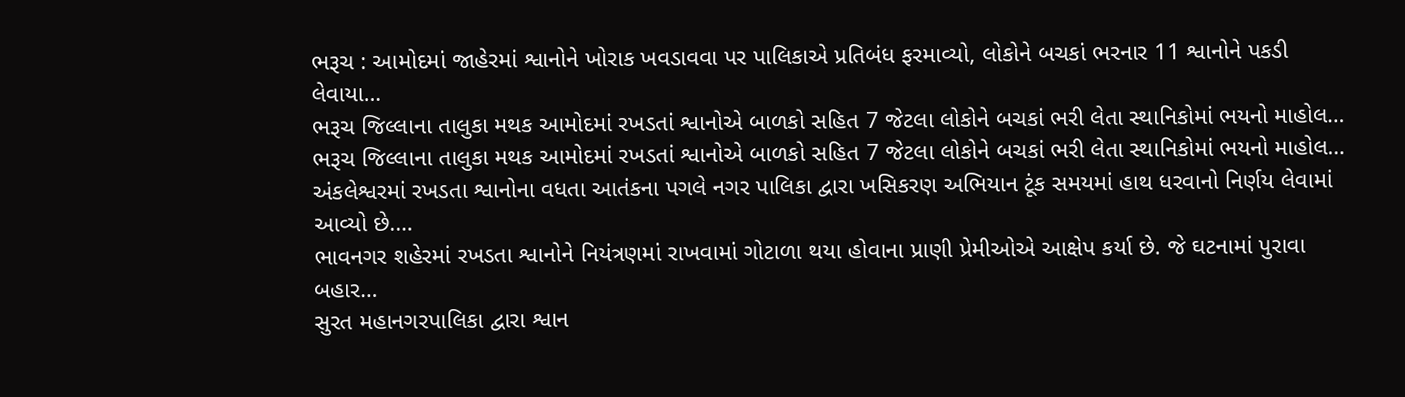ભરૂચ : આમોદમાં જાહેરમાં શ્વાનોને ખોરાક ખવડાવવા પર પાલિકાએ પ્રતિબંધ ફરમાવ્યો, લોકોને બચકાં ભરનાર 11 શ્વાનોને પકડી લેવાયા…
ભરૂચ જિલ્લાના તાલુકા મથક આમોદમાં રખડતાં શ્વાનોએ બાળકો સહિત 7 જેટલા લોકોને બચકાં ભરી લેતા સ્થાનિકોમાં ભયનો માહોલ…
ભરૂચ જિલ્લાના તાલુકા મથક આમોદમાં રખડતાં શ્વાનોએ બાળકો સહિત 7 જેટલા લોકોને બચકાં ભરી લેતા સ્થાનિકોમાં ભયનો માહોલ…
અંકલેશ્વરમાં રખડતા શ્વાનોના વધતા આતંકના પગલે નગર પાલિકા દ્વારા ખસિકરણ અભિયાન ટૂંક સમયમાં હાથ ધરવાનો નિર્ણય લેવામાં આવ્યો છે.…
ભાવનગર શહેરમાં રખડતા શ્વાનોને નિયંત્રણમાં રાખવામાં ગોટાળા થયા હોવાના પ્રાણી પ્રેમીઓએ આક્ષેપ કર્યા છે. જે ઘટનામાં પુરાવા બહાર…
સુરત મહાનગરપાલિકા દ્વારા શ્વાન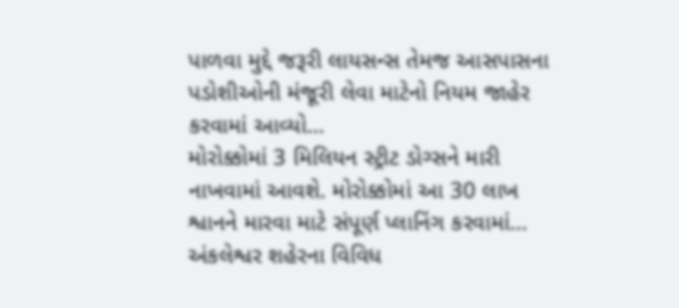પાળવા મુદ્દે જરૂરી લાયસન્સ તેમજ આસપાસના પડોશીઓની મંજૂરી લેવા માટેનો નિયમ જાહેર કરવામાં આવ્યો…
મોરોક્કોમાં 3 મિલિયન સ્ટ્રીટ ડોગ્સને મારી નાખવામાં આવશે. મોરોક્કોમાં આ 30 લાખ શ્વાનને મારવા માટે સંપૂર્ણ પ્લાનિંગ કરવામાં…
અંકલેશ્વર શહેરના વિવિધ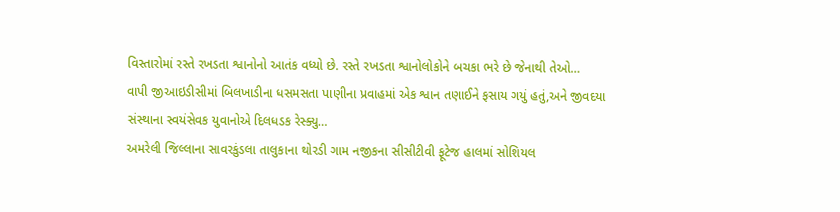વિસ્તારોમાં રસ્તે રખડતા શ્વાનોનો આતંક વધ્યો છે. રસ્તે રખડતા શ્વાનોલોકોને બચકા ભરે છે જેનાથી તેઓ…
વાપી જીઆઇડીસીમાં બિલખાડીના ધસમસતા પાણીના પ્રવાહમાં એક શ્વાન તણાઈને ફસાય ગયું હતું,અને જીવદયા સંસ્થાના સ્વયંસેવક યુવાનોએ દિલધડક રેસ્ક્યુ…
અમરેલી જિલ્લાના સાવરકુંડલા તાલુકાના થોરડી ગામ નજીકના સીસીટીવી ફૂટેજ હાલમાં સોશિયલ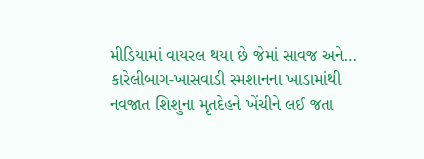મીડિયામાં વાયરલ થયા છે જેમાં સાવજ અને…
કારેલીબાગ-ખાસવાડી સ્મશાનના ખાડામાંથી નવજાત શિશુના મૃતદેહને ખેંચીને લઈ જતા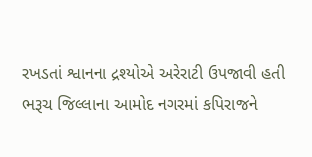રખડતાં શ્વાનના દ્રશ્યોએ અરેરાટી ઉપજાવી હતી
ભરૂચ જિલ્લાના આમોદ નગરમાં કપિરાજને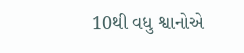10થી વધુ શ્વાનોએ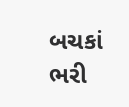બચકાં ભરી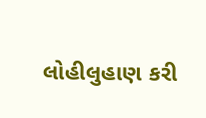લોહીલુહાણ કરી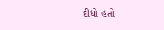દીધો હતો